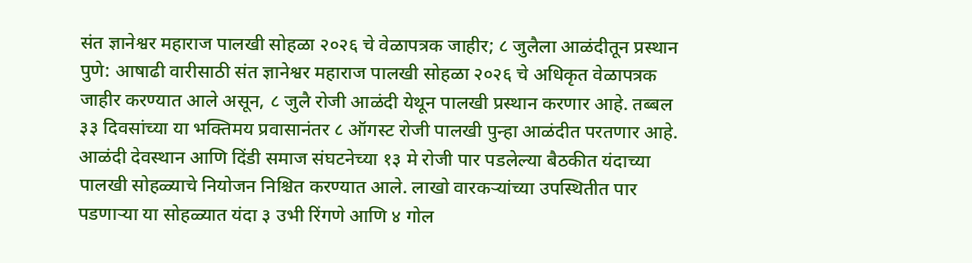संत ज्ञानेश्वर महाराज पालखी सोहळा २०२६ चे वेळापत्रक जाहीर; ८ जुलैला आळंदीतून प्रस्थान
पुणे: आषाढी वारीसाठी संत ज्ञानेश्वर महाराज पालखी सोहळा २०२६ चे अधिकृत वेळापत्रक जाहीर करण्यात आले असून, ८ जुलै रोजी आळंदी येथून पालखी प्रस्थान करणार आहे. तब्बल ३३ दिवसांच्या या भक्तिमय प्रवासानंतर ८ ऑगस्ट रोजी पालखी पुन्हा आळंदीत परतणार आहे.
आळंदी देवस्थान आणि दिंडी समाज संघटनेच्या १३ मे रोजी पार पडलेल्या बैठकीत यंदाच्या पालखी सोहळ्याचे नियोजन निश्चित करण्यात आले. लाखो वारकऱ्यांच्या उपस्थितीत पार पडणाऱ्या या सोहळ्यात यंदा ३ उभी रिंगणे आणि ४ गोल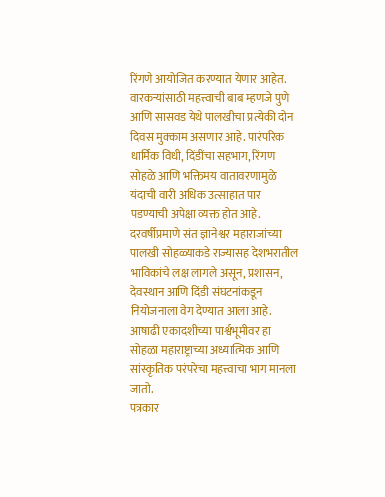रिंगणे आयोजित करण्यात येणार आहेत.
वारकऱ्यांसाठी महत्त्वाची बाब म्हणजे पुणे आणि सासवड येथे पालखीचा प्रत्येकी दोन दिवस मुक्काम असणार आहे. पारंपरिक धार्मिक विधी, दिंडींचा सहभाग, रिंगण सोहळे आणि भक्तिमय वातावरणामुळे यंदाची वारी अधिक उत्साहात पार पडण्याची अपेक्षा व्यक्त होत आहे.
दरवर्षीप्रमाणे संत ज्ञानेश्वर महाराजांच्या पालखी सोहळ्याकडे राज्यासह देशभरातील भाविकांचे लक्ष लागले असून, प्रशासन, देवस्थान आणि दिंडी संघटनांकडून नियोजनाला वेग देण्यात आला आहे. आषाढी एकादशीच्या पार्श्वभूमीवर हा सोहळा महाराष्ट्राच्या अध्यात्मिक आणि सांस्कृतिक परंपरेचा महत्त्वाचा भाग मानला जातो.
पत्रकार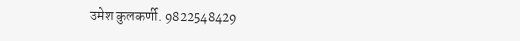उमेश कुलकर्णी. 9822548429